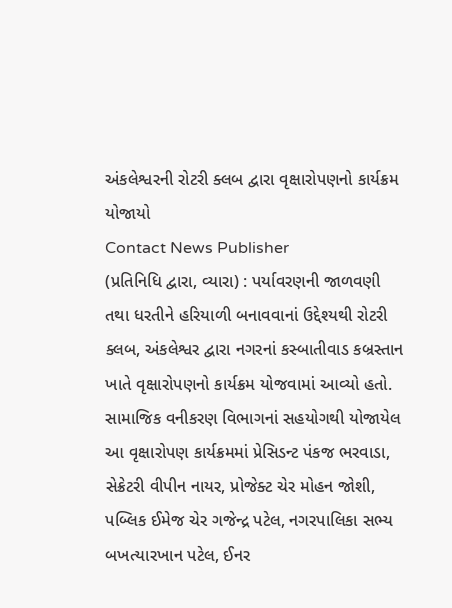અંકલેશ્વરની રોટરી ક્લબ દ્વારા વૃક્ષારોપણનો કાર્યક્રમ યોજાયો
Contact News Publisher
(પ્રતિનિધિ દ્વારા, વ્યારા) : પર્યાવરણની જાળવણી તથા ધરતીને હરિયાળી બનાવવાનાં ઉદ્દેશ્યથી રોટરી ક્લબ, અંકલેશ્વર દ્વારા નગરનાં કસ્બાતીવાડ કબ્રસ્તાન ખાતે વૃક્ષારોપણનો કાર્યક્રમ યોજવામાં આવ્યો હતો. સામાજિક વનીકરણ વિભાગનાં સહયોગથી યોજાયેલ આ વૃક્ષારોપણ કાર્યક્રમમાં પ્રેસિડન્ટ પંકજ ભરવાડા, સેક્રેટરી વીપીન નાયર, પ્રોજેક્ટ ચેર મોહન જોશી, પબ્લિક ઈમેજ ચેર ગજેન્દ્ર પટેલ, નગરપાલિકા સભ્ય બખત્યારખાન પટેલ, ઈનર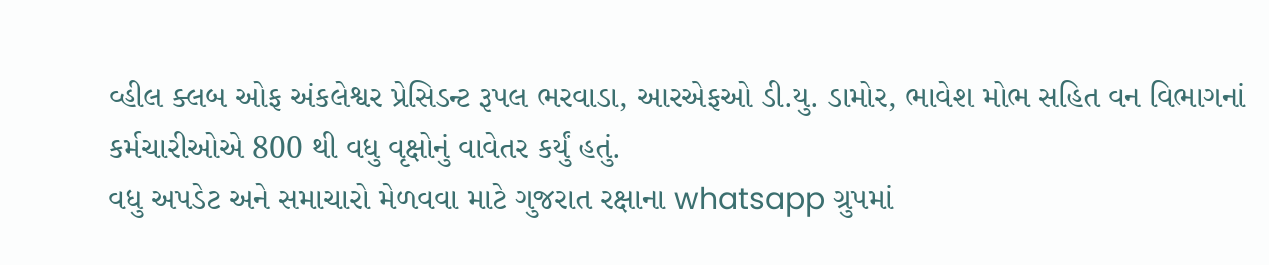વ્હીલ ક્લબ ઓફ અંકલેશ્વર પ્રેસિડન્ટ રૂપલ ભરવાડા, આરએફઓ ડી.યુ. ડામોર, ભાવેશ મોભ સહિત વન વિભાગનાં કર્મચારીઓએ 800 થી વધુ વૃક્ષોનું વાવેતર કર્યું હતું.
વધુ અપડેટ અને સમાચારો મેળવવા માટે ગુજરાત રક્ષાના whatsapp ગ્રુપમાં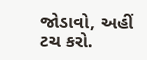જોડાવો, અહીં ટચ કરો.